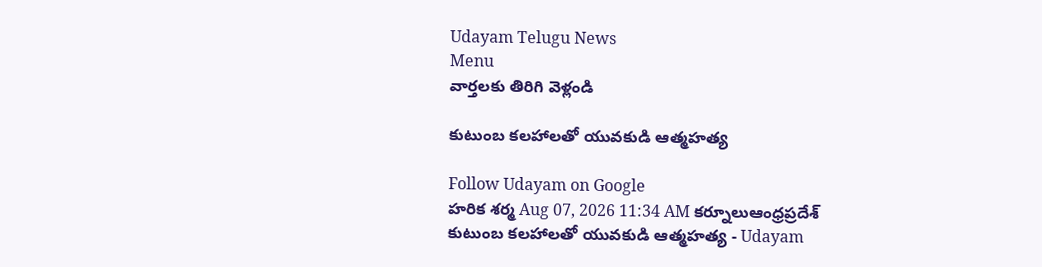Udayam Telugu News
Menu
వార్తలకు తిరిగి వెళ్లండి

కుటుంబ కలహాలతో యువకుడి ఆత్మహత్య

Follow Udayam on Google
హరిక శర్మ Aug 07, 2026 11:34 AM కర్నూలుఆంధ్రప్రదేశ్
కుటుంబ కలహాలతో యువకుడి ఆత్మహత్య - Udayam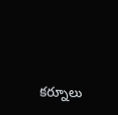కర్నూలు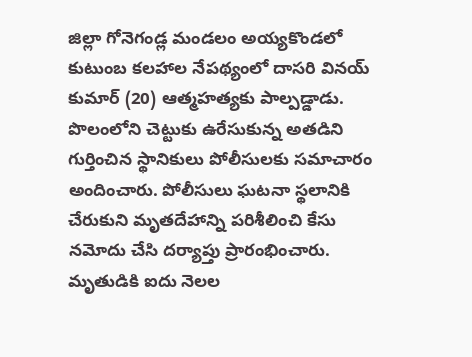జిల్లా గోనెగండ్ల మండలం అయ్యకొండలో కుటుంబ కలహాల నేపథ్యంలో దాసరి వినయ్ కుమార్ (20) ఆత్మహత్యకు పాల్పడ్డాడు. పొలంలోని చెట్టుకు ఉరేసుకున్న అతడిని గుర్తించిన స్థానికులు పోలీసులకు సమాచారం అందించారు. పోలీసులు ఘటనా స్థలానికి చేరుకుని మృతదేహాన్ని పరిశీలించి కేసు నమోదు చేసి దర్యాప్తు ప్రారంభించారు. మృతుడికి ఐదు నెలల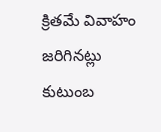క్రితమే వివాహం జరిగినట్లు కుటుంబ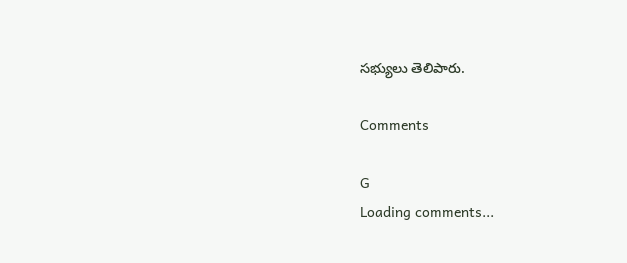సభ్యులు తెలిపారు.

Comments

G
Loading comments...